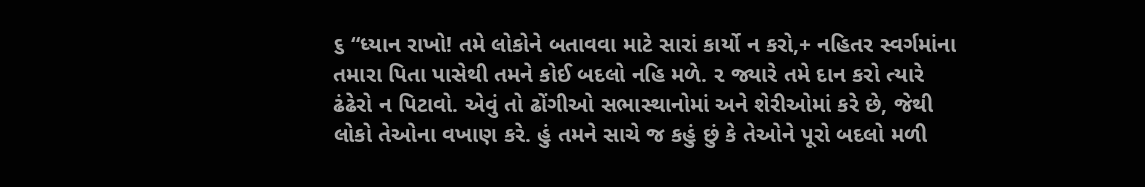૬ “ધ્યાન રાખો! તમે લોકોને બતાવવા માટે સારાં કાર્યો ન કરો,+ નહિતર સ્વર્ગમાંના તમારા પિતા પાસેથી તમને કોઈ બદલો નહિ મળે. ૨ જ્યારે તમે દાન કરો ત્યારે ઢંઢેરો ન પિટાવો. એવું તો ઢોંગીઓ સભાસ્થાનોમાં અને શેરીઓમાં કરે છે, જેથી લોકો તેઓના વખાણ કરે. હું તમને સાચે જ કહું છું કે તેઓને પૂરો બદલો મળી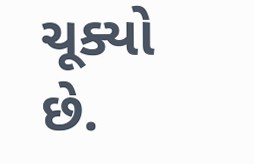ચૂક્યો છે.